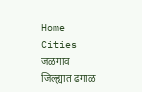Home Cities जळगाव जिल्ह्यात ढगाळ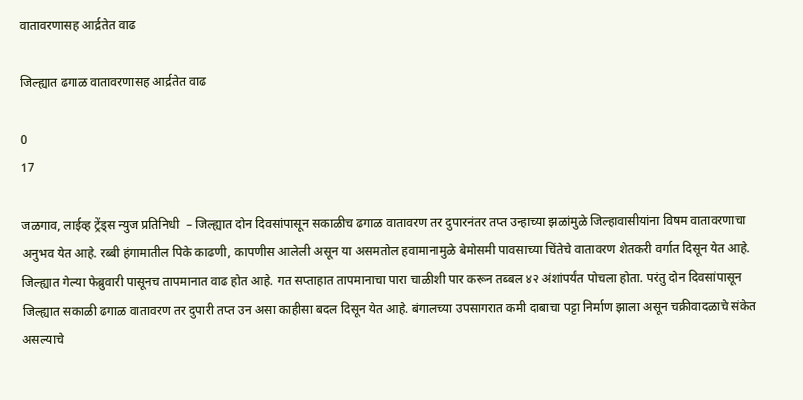वातावरणासह आर्द्रतेत वाढ

जिल्ह्यात ढगाळ वातावरणासह आर्द्रतेत वाढ

0
17

जळगाव, लाईव्ह ट्रेंड्स न्युज प्रतिनिधी  – जिल्ह्यात दोन दिवसांपासून सकाळीच ढगाळ वातावरण तर दुपारनंतर तप्त उन्हाच्या झळांमुळे जिल्हावासीयांना विषम वातावरणाचा अनुभव येत आहे. रब्बी हंगामातील पिके काढणी, कापणीस आलेली असून या असमतोल हवामानामुळे बेमोसमी पावसाच्या चिंतेचे वातावरण शेतकरी वर्गात दिसून येत आहे.
जिल्ह्यात गेल्या फेब्रुवारी पासूनच तापमानात वाढ होत आहे. गत सप्ताहात तापमानाचा पारा चाळीशी पार करून तब्बल ४२ अंशांपर्यंत पोचला होता. परंतु दोन दिवसांपासून जिल्ह्यात सकाळी ढगाळ वातावरण तर दुपारी तप्त उन असा काहीसा बदल दिसून येत आहे. बंगालच्या उपसागरात कमी दाबाचा पट्टा निर्माण झाला असून चक्रीवादळाचे संकेत असल्याचे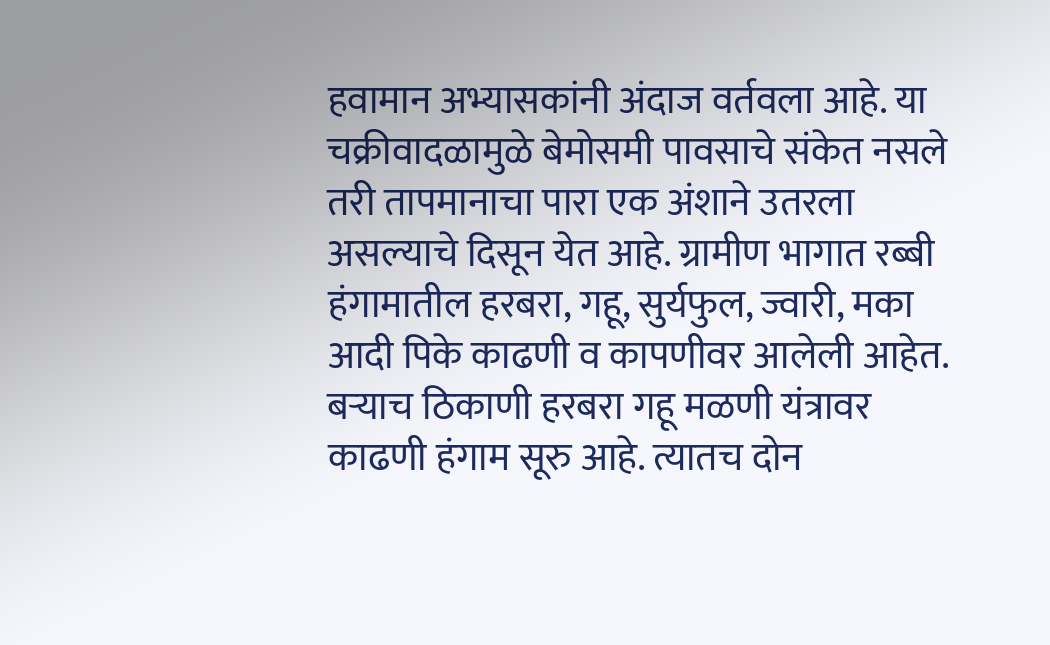हवामान अभ्यासकांनी अंदाज वर्तवला आहे. या चक्रीवादळामुळे बेमोसमी पावसाचे संकेत नसले तरी तापमानाचा पारा एक अंशाने उतरला असल्याचे दिसून येत आहे. ग्रामीण भागात रब्बी हंगामातील हरबरा, गहू, सुर्यफुल, ज्वारी, मका आदी पिके काढणी व कापणीवर आलेली आहेत. बऱ्याच ठिकाणी हरबरा गहू मळणी यंत्रावर काढणी हंगाम सूरु आहे. त्यातच दोन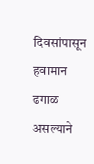दिवसांपासून हवामान ढगाळ असल्याने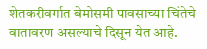शेतकरीवर्गात बेमोसमी पावसाच्या चिंतेचे वातावरण असल्याचे दिसून येत आहे.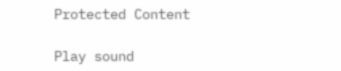Protected Content

Play sound